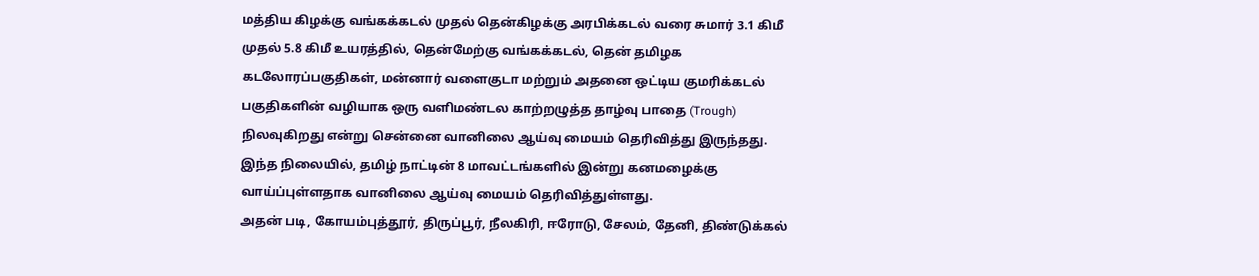மத்திய கிழக்கு வங்கக்கடல் முதல் தென்கிழக்கு அரபிக்கடல் வரை சுமார் 3.1 கிமீ முதல் 5.8 கிமீ உயரத்தில், தென்மேற்கு வங்கக்கடல், தென் தமிழக கடலோரப்பகுதிகள், மன்னார் வளைகுடா மற்றும் அதனை ஒட்டிய குமரிக்கடல் பகுதிகளின் வழியாக ஒரு வளிமண்டல காற்றழுத்த தாழ்வு பாதை (Trough) நிலவுகிறது என்று சென்னை வானிலை ஆய்வு மையம் தெரிவித்து இருந்தது.
இந்த நிலையில், தமிழ் நாட்டின் 8 மாவட்டங்களில் இன்று கனமழைக்கு வாய்ப்புள்ளதாக வானிலை ஆய்வு மையம் தெரிவித்துள்ளது.
அதன் படி, கோயம்புத்தூர், திருப்பூர், நீலகிரி, ஈரோடு, சேலம், தேனி, திண்டுக்கல்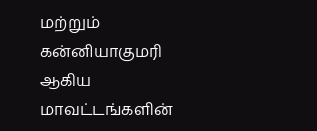மற்றும் கன்னியாகுமரி ஆகிய மாவட்டங்களின்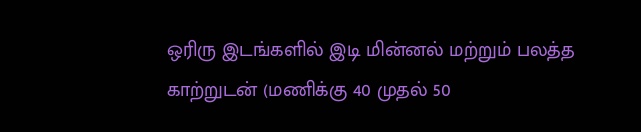ஒரிரு இடங்களில் இடி மின்னல் மற்றும் பலத்த காற்றுடன் (மணிக்கு 40 முதல் 50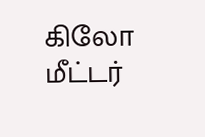கிலோ மீட்டர்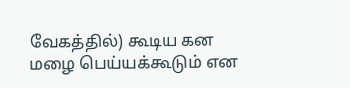வேகத்தில்) கூடிய கன மழை பெய்யக்கூடும் என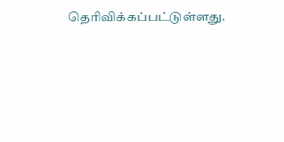தெரிவிக்கப்பட்டுள்ளது.